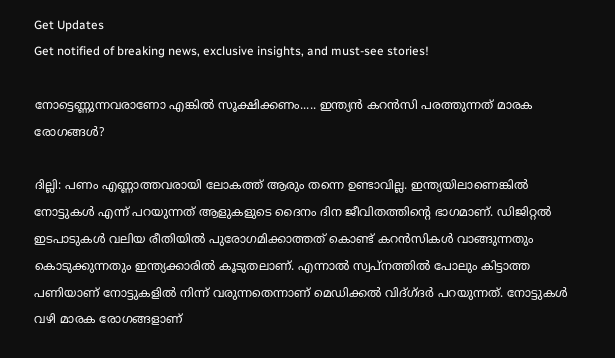Get Updates
Get notified of breaking news, exclusive insights, and must-see stories!

നോട്ടെണ്ണുന്നവരാണോ എങ്കില്‍ സൂക്ഷിക്കണം..... ഇന്ത്യന്‍ കറന്‍സി പരത്തുന്നത് മാരക രോഗങ്ങള്‍?

ദില്ലി: പണം എണ്ണാത്തവരായി ലോകത്ത് ആരും തന്നെ ഉണ്ടാവില്ല. ഇന്ത്യയിലാണെങ്കില്‍ നോട്ടുകള്‍ എന്ന് പറയുന്നത് ആളുകളുടെ ദൈനം ദിന ജീവിതത്തിന്റെ ഭാഗമാണ്. ഡിജിറ്റല്‍ ഇടപാടുകള്‍ വലിയ രീതിയില്‍ പുരോഗമിക്കാത്തത് കൊണ്ട് കറന്‍സികള്‍ വാങ്ങുന്നതും കൊടുക്കുന്നതും ഇന്ത്യക്കാരില്‍ കൂടുതലാണ്. എന്നാല്‍ സ്വപ്‌നത്തില്‍ പോലും കിട്ടാത്ത പണിയാണ് നോട്ടുകളില്‍ നിന്ന് വരുന്നതെന്നാണ് മെഡിക്കല്‍ വിദ്ഗ്ദര്‍ പറയുന്നത്. നോട്ടുകള്‍ വഴി മാരക രോഗങ്ങളാണ്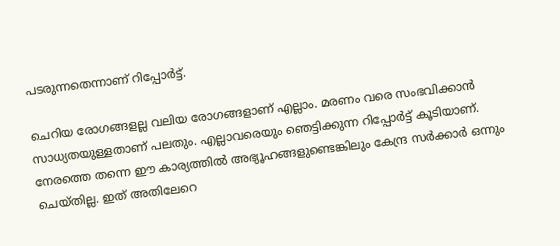പടരുന്നതെന്നാണ് റിപ്പോര്‍ട്ട്.

ചെറിയ രോഗങ്ങളല്ല വലിയ രോഗങ്ങളാണ് എല്ലാം. മരണം വരെ സംഭവിക്കാന്‍ സാധ്യതയുള്ളതാണ് പലതും. എല്ലാവരെയും ഞെട്ടിക്കുന്ന റിപ്പോര്‍ട്ട് കൂടിയാണ്. നേരത്തെ തന്നെ ഈ കാര്യത്തില്‍ അഭ്യൂഹങ്ങളുണ്ടെങ്കിലും കേന്ദ്ര സര്‍ക്കാര്‍ ഒന്നും ചെയ്തില്ല. ഇത് അതിലേറെ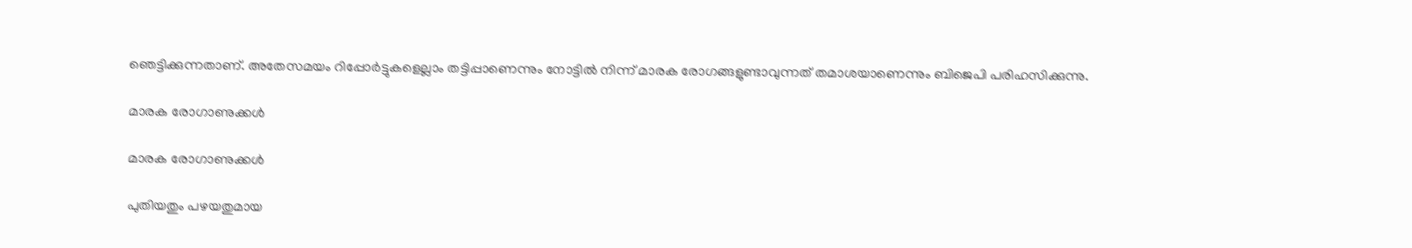ഞെട്ടിക്കുന്നതാണ്. അതേസമയം റിപ്പോര്‍ട്ടുകളെല്ലാം തട്ടിപ്പാണെന്നും നോട്ടില്‍ നിന്ന് മാരക രോഗങ്ങളുണ്ടാവുന്നത് തമാശയാണെന്നും ബിജെപി പരിഹസിക്കുന്നു.

മാരക രോഗാണുക്കള്‍

മാരക രോഗാണുക്കള്‍

പുതിയതും പഴയതുമായ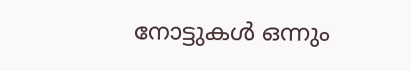നോട്ടുകള്‍ ഒന്നും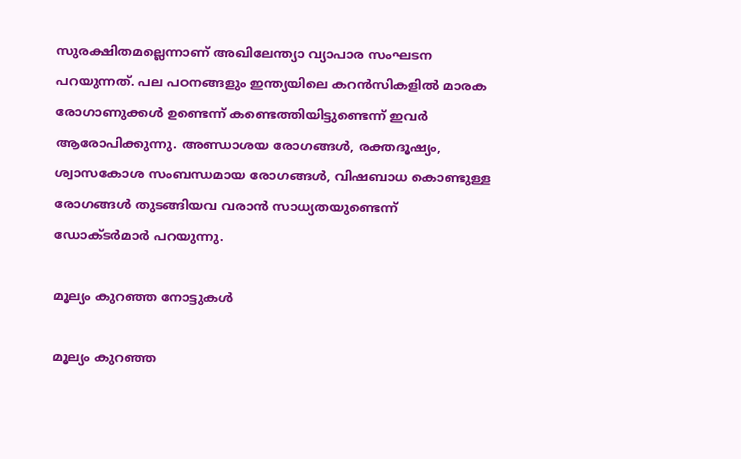സുരക്ഷിതമല്ലെന്നാണ് അഖിലേന്ത്യാ വ്യാപാര സംഘടന പറയുന്നത്. പല പഠനങ്ങളും ഇന്ത്യയിലെ കറന്‍സികളില്‍ മാരക രോഗാണുക്കള്‍ ഉണ്ടെന്ന് കണ്ടെത്തിയിട്ടുണ്ടെന്ന് ഇവര്‍ ആരോപിക്കുന്നു. അണ്ഡാശയ രോഗങ്ങള്‍, രക്തദൂഷ്യം, ശ്വാസകോശ സംബന്ധമായ രോഗങ്ങള്‍, വിഷബാധ കൊണ്ടുള്ള രോഗങ്ങള്‍ തുടങ്ങിയവ വരാന്‍ സാധ്യതയുണ്ടെന്ന് ഡോക്ടര്‍മാര്‍ പറയുന്നു.

മൂല്യം കുറഞ്ഞ നോട്ടുകള്‍

മൂല്യം കുറഞ്ഞ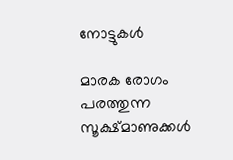നോട്ടുകള്‍

മാരക രോഗം പരത്തുന്ന സൂക്ഷ്മാണുക്കള്‍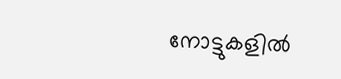നോട്ടുകളില്‍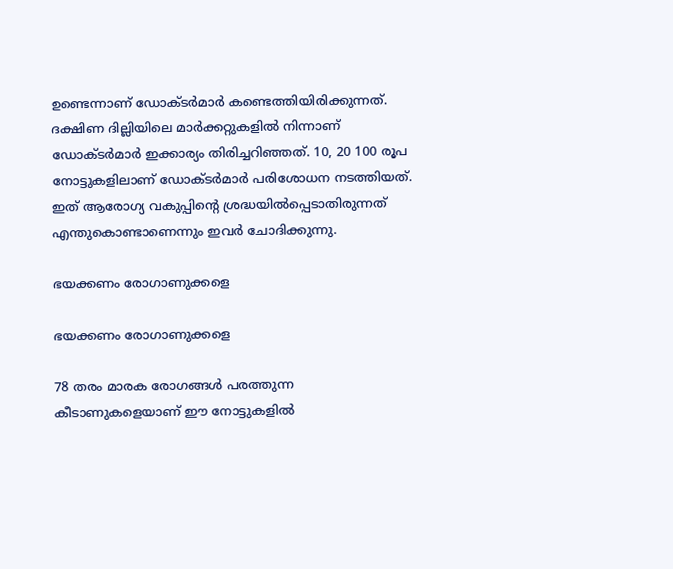ഉണ്ടെന്നാണ് ഡോക്ടര്‍മാര്‍ കണ്ടെത്തിയിരിക്കുന്നത്. ദക്ഷിണ ദില്ലിയിലെ മാര്‍ക്കറ്റുകളില്‍ നിന്നാണ് ഡോക്ടര്‍മാര്‍ ഇക്കാര്യം തിരിച്ചറിഞ്ഞത്. 10, 20 100 രൂപ നോട്ടുകളിലാണ് ഡോക്ടര്‍മാര്‍ പരിശോധന നടത്തിയത്. ഇത് ആരോഗ്യ വകുപ്പിന്റെ ശ്രദ്ധയില്‍പ്പെടാതിരുന്നത് എന്തുകൊണ്ടാണെന്നും ഇവര്‍ ചോദിക്കുന്നു.

ഭയക്കണം രോഗാണുക്കളെ

ഭയക്കണം രോഗാണുക്കളെ

78 തരം മാരക രോഗങ്ങള്‍ പരത്തുന്ന കീടാണുകളെയാണ് ഈ നോട്ടുകളില്‍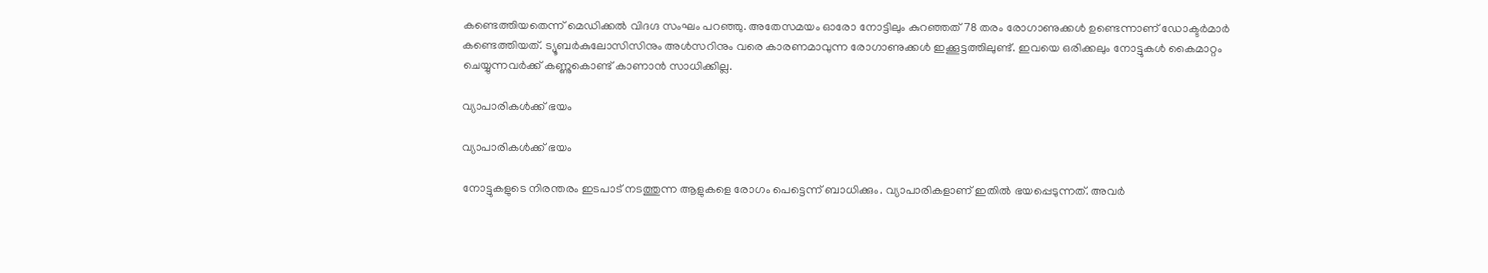കണ്ടെത്തിയതെന്ന് മെഡിക്കല്‍ വിദഗ്ദ സംഘം പറഞ്ഞു. അതേസമയം ഓരോ നോട്ടിലും കുറഞ്ഞത് 78 തരം രോഗാണുക്കള്‍ ഉണ്ടെന്നാണ് ഡോക്ടര്‍മാര്‍ കണ്ടെത്തിയത്. ട്യൂബര്‍കുലോസിസിനും അള്‍സറിനും വരെ കാരണമാവുന്ന രോഗാണുക്കള്‍ ഇക്കൂട്ടത്തിലുണ്ട്. ഇവയെ ഒരിക്കലും നോട്ടുകള്‍ കൈമാറ്റം ചെയ്യുന്നവര്‍ക്ക് കണ്ണുകൊണ്ട് കാണാന്‍ സാധിക്കില്ല.

വ്യാപാരികള്‍ക്ക് ഭയം

വ്യാപാരികള്‍ക്ക് ഭയം

നോട്ടുകളുടെ നിരന്തരം ഇടപാട് നടത്തുന്ന ആളുകളെ രോഗം പെട്ടെന്ന് ബാധിക്കും. വ്യാപാരികളാണ് ഇതില്‍ ഭയപ്പെടുന്നത്. അവര്‍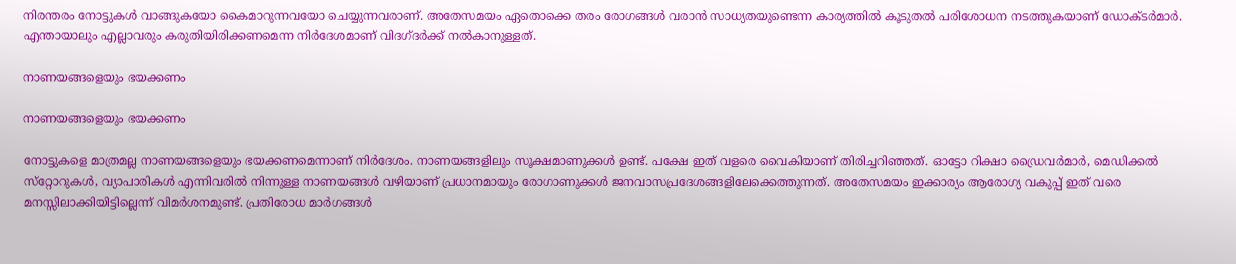നിരന്തരം നോട്ടുകള്‍ വാങ്ങുകയോ കൈമാറുന്നവയോ ചെയ്യുന്നവരാണ്. അതേസമയം ഏതൊക്കെ തരം രോഗങ്ങള്‍ വരാന്‍ സാധ്യതയുണ്ടെന്ന കാര്യത്തില്‍ കൂടുതല്‍ പരിശോധന നടത്തുകയാണ് ഡോക്ടര്‍മാര്‍. എന്തായാലും എല്ലാവരും കരുതിയിരിക്കണമെന്ന നിര്‍ദേശമാണ് വിദഗ്ദര്‍ക്ക് നല്‍കാനുള്ളത്.

നാണയങ്ങളെയും ഭയക്കണം

നാണയങ്ങളെയും ഭയക്കണം

നോട്ടുകളെ മാത്രമല്ല നാണയങ്ങളെയും ഭയക്കണമെന്നാണ് നിര്‍ദേശം. നാണയങ്ങളിലും സൂക്ഷമാണുക്കള്‍ ഉണ്ട്. പക്ഷേ ഇത് വളരെ വൈകിയാണ് തിരിച്ചറിഞ്ഞത്. ഓട്ടോ റിക്ഷാ ഡ്രൈവര്‍മാര്‍, മെഡിക്കല്‍ സ്‌റ്റോറുകള്‍, വ്യാപാരികള്‍ എന്നിവരില്‍ നിന്നുള്ള നാണയങ്ങള്‍ വഴിയാണ് പ്രധാനമായും രോഗാണുക്കള്‍ ജനവാസപ്രദേശങ്ങളിലേക്കെത്തുന്നത്. അതേസമയം ഇക്കാര്യം ആരോഗ്യ വകുപ്പ് ഇത് വരെ മനസ്സിലാക്കിയിട്ടില്ലെന്ന് വിമര്‍ശനമുണ്ട്. പ്രതിരോധ മാര്‍ഗങ്ങള്‍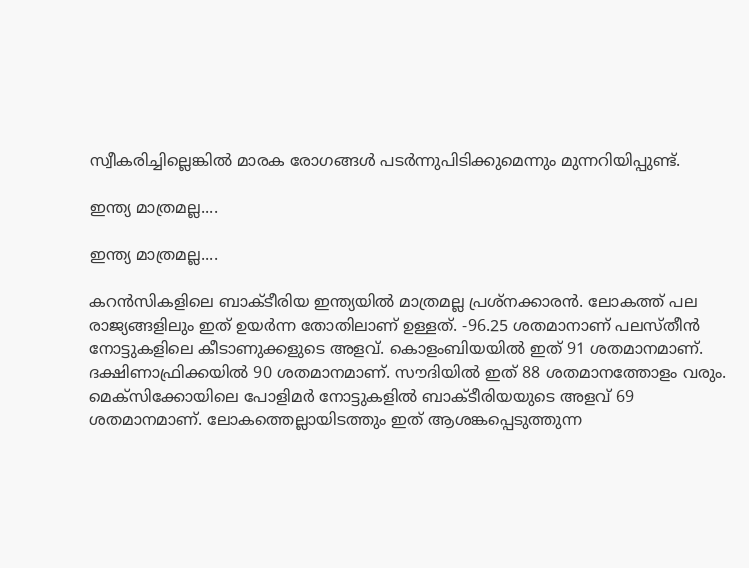സ്വീകരിച്ചില്ലെങ്കില്‍ മാരക രോഗങ്ങള്‍ പടര്‍ന്നുപിടിക്കുമെന്നും മുന്നറിയിപ്പുണ്ട്.

ഇന്ത്യ മാത്രമല്ല....

ഇന്ത്യ മാത്രമല്ല....

കറന്‍സികളിലെ ബാക്ടീരിയ ഇന്ത്യയില്‍ മാത്രമല്ല പ്രശ്‌നക്കാരന്‍. ലോകത്ത് പല രാജ്യങ്ങളിലും ഇത് ഉയര്‍ന്ന തോതിലാണ് ഉള്ളത്. -96.25 ശതമാനാണ് പലസ്തീന്‍ നോട്ടുകളിലെ കീടാണുക്കളുടെ അളവ്. കൊളംബിയയില്‍ ഇത് 91 ശതമാനമാണ്. ദക്ഷിണാഫ്രിക്കയില്‍ 90 ശതമാനമാണ്. സൗദിയില്‍ ഇത് 88 ശതമാനത്തോളം വരും. മെക്‌സിക്കോയിലെ പോളിമര്‍ നോട്ടുകളില്‍ ബാക്ടീരിയയുടെ അളവ് 69 ശതമാനമാണ്. ലോകത്തെല്ലായിടത്തും ഇത് ആശങ്കപ്പെടുത്തുന്ന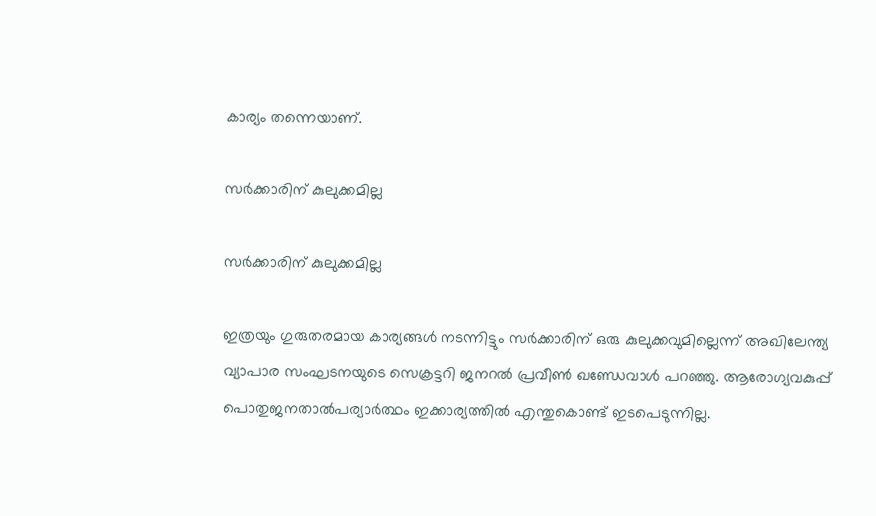കാര്യം തന്നെയാണ്.

സര്‍ക്കാരിന് കുലുക്കമില്ല

സര്‍ക്കാരിന് കുലുക്കമില്ല

ഇത്രയും ഗുരുതരമായ കാര്യങ്ങള്‍ നടന്നിട്ടും സര്‍ക്കാരിന് ഒരു കുലുക്കവുമില്ലെന്ന് അഖിലേന്ത്യ വ്യാപാര സംഘടനയുടെ സെക്രട്ടറി ജനറല്‍ പ്രവീണ്‍ ഖണ്ഡേവാള്‍ പറഞ്ഞു. ആരോഗ്യവകുപ്പ് പൊതുജനതാല്‍പര്യാര്‍ത്ഥം ഇക്കാര്യത്തില്‍ എന്തുകൊണ്ട് ഇടപെടുന്നില്ല.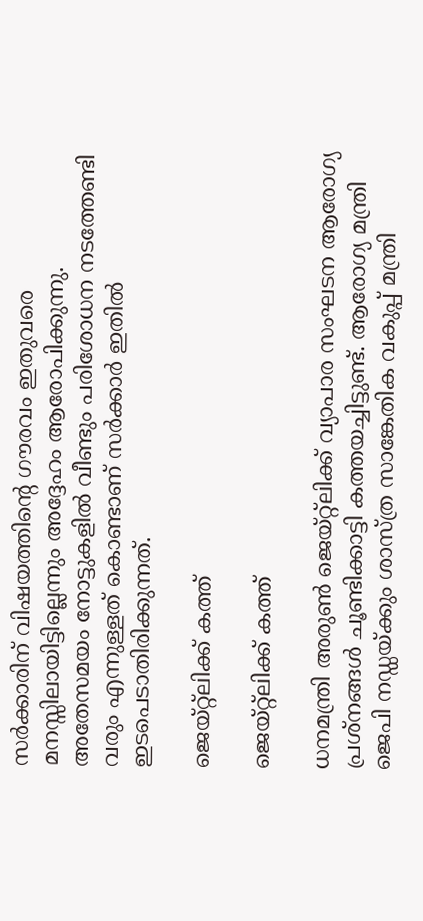സര്‍ക്കാരിന് വിഷയത്തിന്റെ ഗൗരവം ഇതുവരെ മനസ്സിലായിട്ടില്ലെന്നും അദ്ദേഹം ആരോപിക്കുന്നു. അതേസമയം നോട്ടുകളില്‍ വീണ്ടും പരിശോധന നടത്തേണ്ടി വരും എന്നുള്ളത് കൊണ്ടാണ് സര്‍ക്കാര്‍ ഇതില്‍ ഇടപെടാതിരിക്കുന്നത്.

ജെയ്റ്റ്‌ലിക്ക് കത്ത്

ജെയ്റ്റ്‌ലിക്ക് കത്ത്

ധനമന്ത്രി അരുണ്‍ ജെയ്റ്റ്‌ലിക്ക് വ്യാപാര സംഘടന ആരോഗ്യ പ്രശ്‌നങ്ങള്‍ ചൂണ്ടിക്കാട്ടി കത്തയച്ചിട്ടുണ്ട്. ആരോഗ്യ മന്ത്രി ജെപി നഡ്ഡയ്ക്കും ശാസ്ത്ര സാങ്കേതിക വകുപ്പ് മന്ത്രി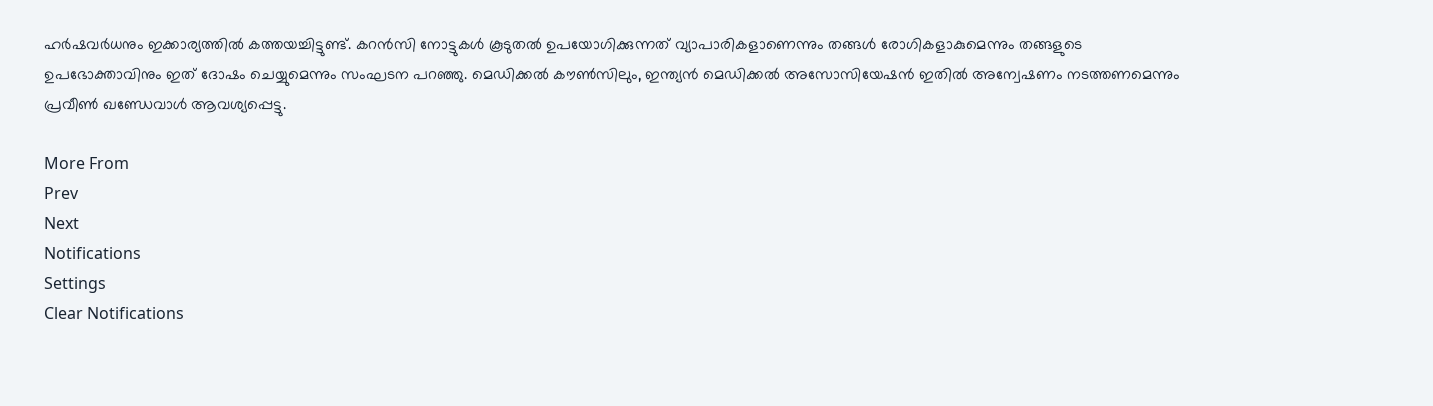ഹര്‍ഷവര്‍ധനും ഇക്കാര്യത്തില്‍ കത്തയച്ചിട്ടുണ്ട്. കറന്‍സി നോട്ടുകള്‍ കൂടുതല്‍ ഉപയോഗിക്കുന്നത് വ്യാപാരികളാണെന്നും തങ്ങള്‍ രോഗികളാകുമെന്നും തങ്ങളുടെ ഉപഭോക്താവിനും ഇത് ദോഷം ചെയ്യുമെന്നും സംഘടന പറഞ്ഞു. മെഡിക്കല്‍ കൗണ്‍സിലും, ഇന്ത്യന്‍ മെഡിക്കല്‍ അസോസിയേഷന്‍ ഇതില്‍ അന്വേഷണം നടത്തണമെന്നും പ്രവീണ്‍ ഖണ്ഡേവാള്‍ ആവശ്യപ്പെട്ടു.

More From
Prev
Next
Notifications
Settings
Clear Notifications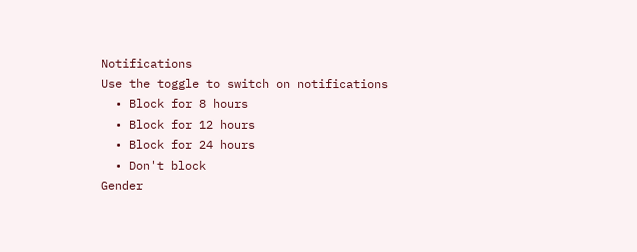Notifications
Use the toggle to switch on notifications
  • Block for 8 hours
  • Block for 12 hours
  • Block for 24 hours
  • Don't block
Gender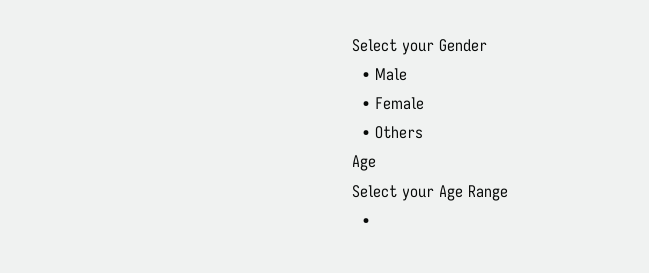Select your Gender
  • Male
  • Female
  • Others
Age
Select your Age Range
  •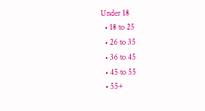Under 18
  • 18 to 25
  • 26 to 35
  • 36 to 45
  • 45 to 55
  • 55+